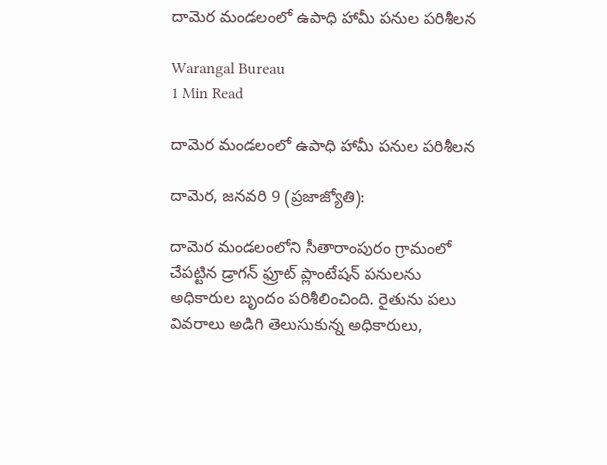దామెర మండలంలో ఉపాధి హామీ పనుల పరిశీలన

Warangal Bureau
1 Min Read

దామెర మండలంలో ఉపాధి హామీ పనుల పరిశీలన

దామెర, జనవరి 9 (ప్రజాజ్యోతి):

దామెర మండలంలోని సీతారాంపురం గ్రామంలో చేపట్టిన డ్రాగన్ ఫ్రూట్ ప్లాంటేషన్ పనులను అధికారుల బృందం పరిశీలించింది. రైతును పలు వివరాలు అడిగి తెలుసుకున్న అధికారులు,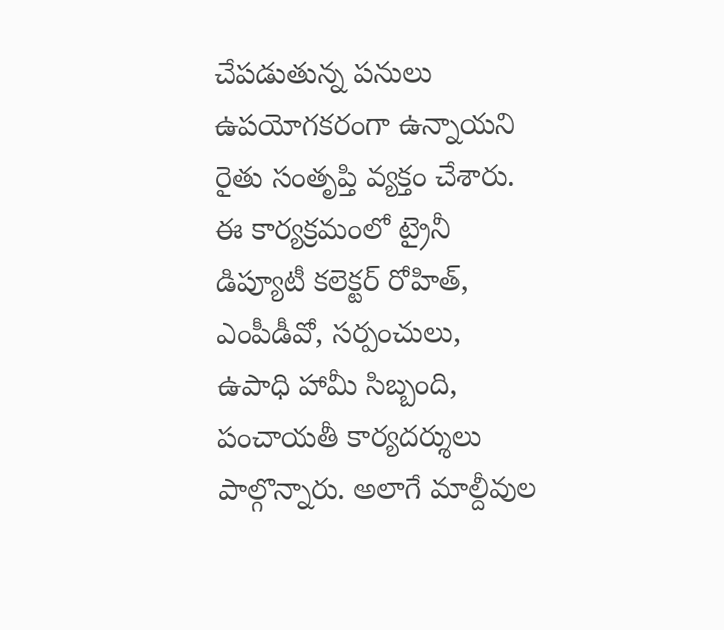చేపడుతున్న పనులు ఉపయోగకరంగా ఉన్నాయని రైతు సంతృప్తి వ్యక్తం చేశారు. ఈ కార్యక్రమంలో ట్రైనీ డిప్యూటీ కలెక్టర్ రోహిత్, ఎంపీడీవో, సర్పంచులు, ఉపాధి హామీ సిబ్బంది, పంచాయతీ కార్యదర్శులు పాల్గొన్నారు. అలాగే మాల్దీవుల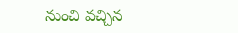నుంచి వచ్చిన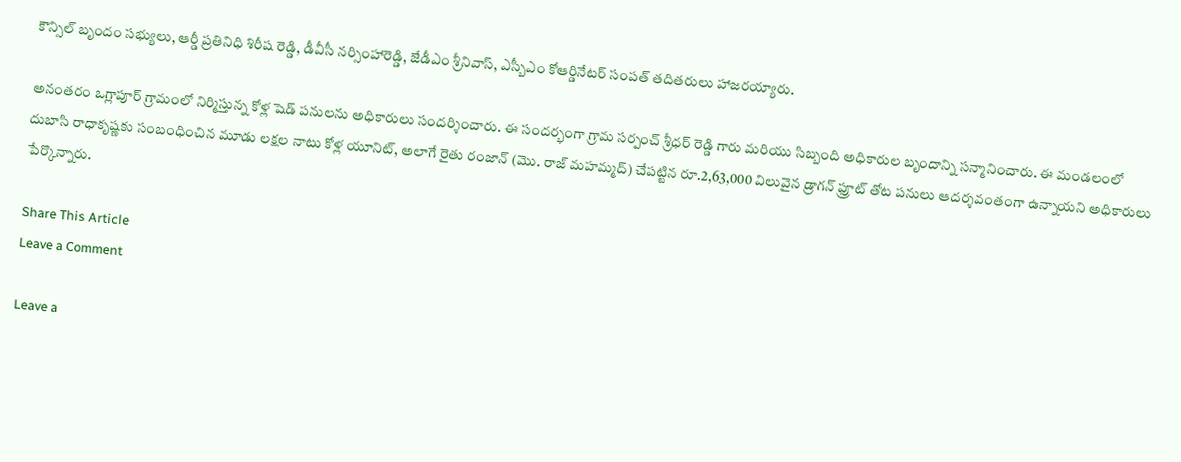కౌన్సిల్ బృందం సభ్యులు, ఆర్డీ ప్రతినిధి శిరీష రెడ్డి, డీవీసీ నర్సింహారెడ్డి, జేడీఎం శ్రీనివాస్, ఎస్బీఎం కోఆర్డినేటర్ సంపత్ తదితరులు హాజరయ్యారు.

అనంతరం ఒగ్లాపూర్ గ్రామంలో నిర్మిస్తున్న కోళ్ల షెడ్ పనులను అధికారులు సందర్శించారు. ఈ సందర్భంగా గ్రామ సర్పంచ్ శ్రీధర్ రెడ్డి గారు మరియు సిబ్బంది అధికారుల బృందాన్ని సన్మానించారు. ఈ మండలంలో దుబాసి రాధాకృష్ణకు సంబంధించిన మూడు లక్షల నాటు కోళ్ల యూనిట్, అలాగే రైతు రంజాన్ (మొ. రాజ్ మహమ్మద్) చేపట్టిన రూ.2,63,000 విలువైన డ్రాగన్ ఫ్రూట్ తోట పనులు ఆదర్శవంతంగా ఉన్నాయని అధికారులు పేర్కొన్నారు.

Share This Article
Leave a Comment

Leave a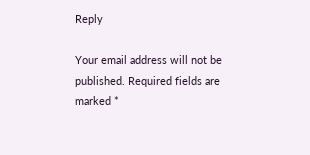Reply

Your email address will not be published. Required fields are marked *